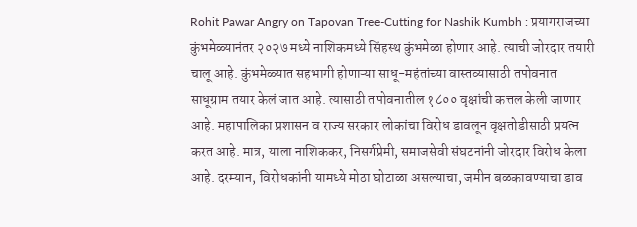Rohit Pawar Angry on Tapovan Tree-Cutting for Nashik Kumbh : प्रयागराजच्या कुंभमेळ्यानंतर २०२७ मध्ये नाशिकमध्ये सिंहस्थ कुंभमेळा होणार आहे. त्याची जोरदार तयारी चालू आहे. कुंभमेळ्यात सहभागी होणाऱ्या साधू-महंतांच्या वास्तव्यासाठी तपोवनात साधूग्राम तयार केलं जात आहे. त्यासाठी तपोवनातील १८०० वृक्षांची कत्तल केली जाणार आहे. महापालिका प्रशासन व राज्य सरकार लोकांचा विरोध डावलून वृक्षतोडीसाठी प्रयत्न करत आहे. मात्र, याला नाशिककर, निसर्गप्रेमी, समाजसेवी संघटनांनी जोरदार विरोध केला आहे. दरम्यान, विरोधकांनी यामध्ये मोठा घोटाळा असल्याचा, जमीन बळकावण्याचा डाव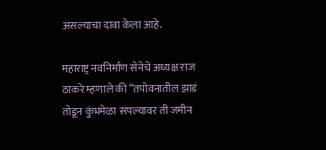असल्याचा दावा केला आहे.

महाराष्ट्र नवनिर्माण सेनेचे अध्यक्ष राज ठाकरे म्हणाले की “तपोवनातील झाडं तोडून कुंभमेळा संपल्यावर ती जमीन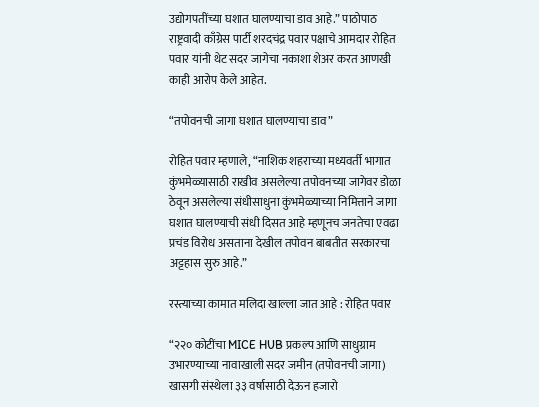उद्योगपतींच्या घशात घालण्याचा डाव आहे.” पाठोपाठ राष्ट्रवादी काँग्रेस पार्टी शरदचंद्र पवार पक्षाचे आमदार रोहित पवार यांनी थेट सदर जागेचा नकाशा शेअर करत आणखी काही आरोप केले आहेत.

“तपोवनची जागा घशात घालण्याचा डाव”

रोहित पवार म्हणाले, “नाशिक शहराच्या मध्यवर्ती भागात कुंभमेळ्यासाठी राखीव असलेल्या तपोवनच्या जागेवर डोळा ठेवून असलेल्या संधीसाधुना कुंभमेळ्याच्या निमित्ताने जागा घशात घालण्याची संधी दिसत आहे म्हणूनच जनतेचा एवढा प्रचंड विरोध असताना देखील तपोवन बाबतीत सरकारचा अट्टहास सुरु आहे.”

रस्त्याच्या कामात मलिदा खाल्ला जात आहे : रोहित पवार

“२२० कोटींचा MICE HUB प्रकल्प आणि साधुग्राम उभारण्याच्या नावाखाली सदर जमीन (तपोवनची जागा) खासगी संस्थेला ३३ वर्षासाठी देऊन हजारो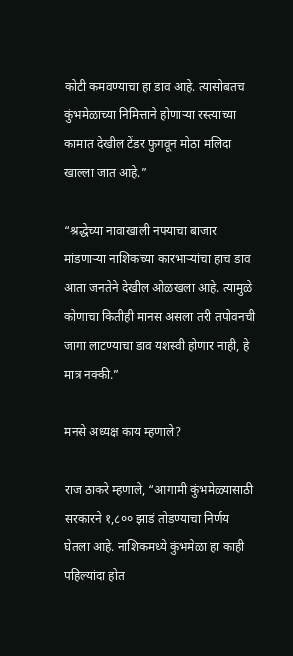कोटी कमवण्याचा हा डाव आहे. त्यासोबतच कुंभमेळाच्या निमित्ताने होणाऱ्या रस्त्याच्या कामात देखील टेंडर फुगवून मोठा मलिदा खाल्ला जात आहे.”

“श्रद्धेच्या नावाखाली नफ्याचा बाजार मांडणाऱ्या नाशिकच्या कारभाऱ्यांचा हाच डाव आता जनतेने देखील ओळखला आहे. त्यामुळे कोणाचा कितीही मानस असला तरी तपोवनची जागा लाटण्याचा डाव यशस्वी होणार नाही, हे मात्र नक्की.”

मनसे अध्यक्ष काय म्हणाले?

राज ठाकरे म्हणाले, “आगामी कुंभमेळ्यासाठी सरकारने १,८०० झाडं तोडण्याचा निर्णय घेतला आहे. नाशिकमध्ये कुंभमेळा हा काही पहिल्यांदा होत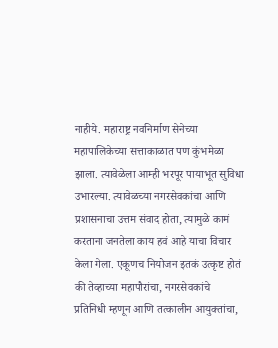नाहीये. महाराष्ट्र नवनिर्माण सेनेच्या महापालिकेच्या सत्ताकाळात पण कुंभमेळा झाला. त्यावेळेला आम्ही भरपूर पायाभूत सुविधा उभारल्या. त्यावेळच्या नगरसेवकांचा आणि प्रशासनाचा उत्तम संवाद होता, त्यामुळे कामं करताना जनतेला काय हवं आहे याचा विचार केला गेला. एकूणच नियोजन इतकं उत्कृष्ट होतं की तेव्हाच्या महापौरांचा, नगरसेवकांचे प्रतिनिधी म्हणून आणि तत्कालीन आयुक्तांचा,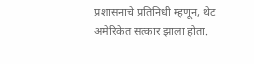प्रशासनाचे प्रतिनिधी म्हणून, थेट अमेरिकेत सत्कार झाला होता.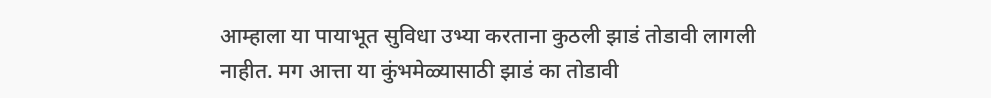आम्हाला या पायाभूत सुविधा उभ्या करताना कुठली झाडं तोडावी लागली नाहीत. मग आत्ता या कुंभमेळ्यासाठी झाडं का तोडावी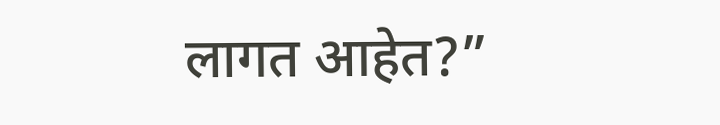लागत आहेत?”